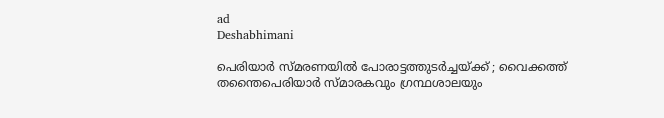ad
Deshabhimani

പെരിയാർ സ്‌മരണയിൽ പോരാട്ടത്തുടർച്ചയ്‌ക്ക്‌ ; വൈക്കത്ത്‌ തന്തൈപെരിയാർ സ്‌മാരകവും ഗ്രന്ഥശാലയും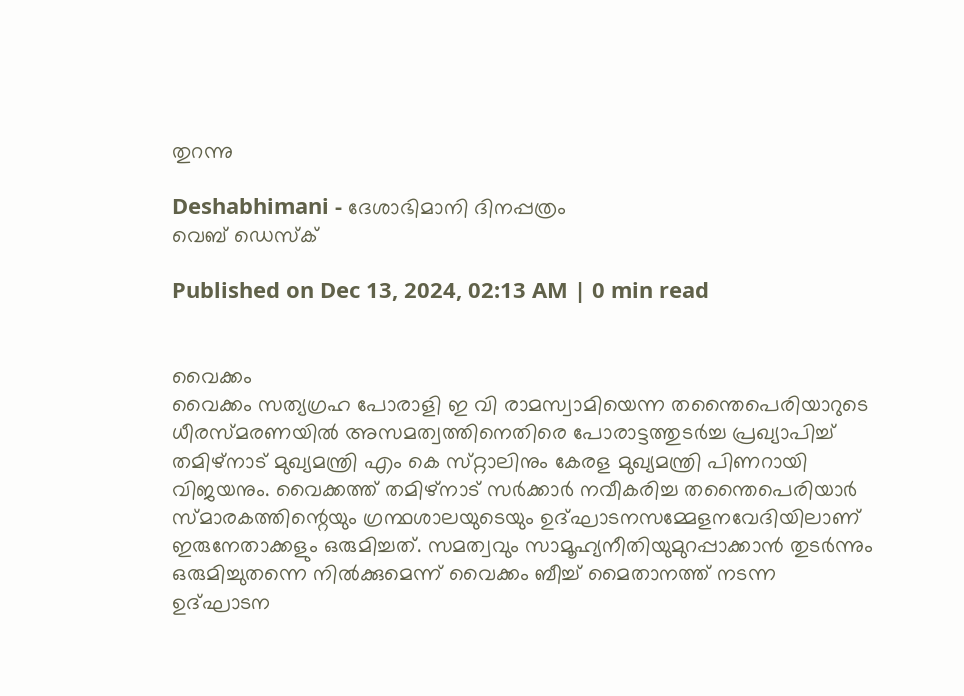തുറന്നു

Deshabhimani - ദേശാഭിമാനി ദിനപ്പത്രം
വെബ് ഡെസ്ക്

Published on Dec 13, 2024, 02:13 AM | 0 min read


വൈക്കം
വൈക്കം സത്യഗ്രഹ പോരാളി ഇ വി രാമസ്വാമിയെന്ന തന്തൈപെരിയാറുടെ ധീരസ്‌മരണയിൽ അസമത്വത്തിനെതിരെ പോരാട്ടത്തുടർച്ച പ്രഖ്യാപിച്ച്‌ തമിഴ്‌നാട്‌ മുഖ്യമന്ത്രി എം കെ സ്‌റ്റാലിനും കേരള മുഖ്യമന്ത്രി പിണറായി വിജയനും. വൈക്കത്ത്‌ തമിഴ്‌നാട്‌ സർക്കാർ നവീകരിച്ച തന്തൈപെരിയാർ സ്മാരകത്തിന്റെയും ഗ്രന്ഥശാലയുടെയും ഉദ്‌ഘാടനസമ്മേളനവേദിയിലാണ്‌ ഇരുനേതാക്കളും ഒരുമിച്ചത്‌. സമത്വവും സാമൂഹ്യനീതിയുമുറപ്പാക്കാൻ തുടർന്നും ഒരുമിച്ചുതന്നെ നിൽക്കുമെന്ന്‌ വൈക്കം ബീച്ച്‌ മൈതാനത്ത്‌ നടന്ന ഉദ്‌ഘാടന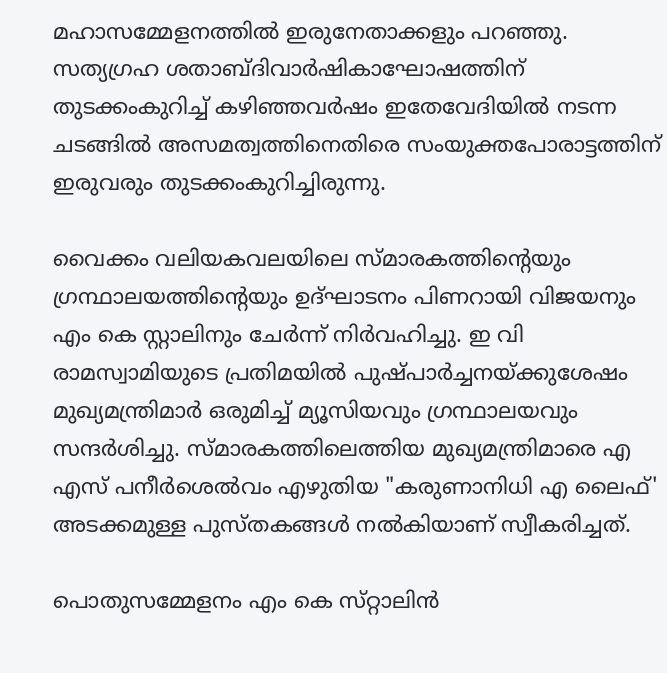മഹാസമ്മേളനത്തിൽ ഇരുനേതാക്കളും പറഞ്ഞു. സത്യഗ്രഹ ശതാബ്ദിവാർഷികാഘോഷത്തിന്‌ തുടക്കംകുറിച്ച്‌ കഴിഞ്ഞവർഷം ഇതേവേദിയിൽ നടന്ന ചടങ്ങിൽ അസമത്വത്തിനെതിരെ സംയുക്തപോരാട്ടത്തിന്‌ ഇരുവരും തുടക്കംകുറിച്ചിരുന്നു.

വൈക്കം വലിയകവലയിലെ സ്‌മാരകത്തിന്റെയും ഗ്രന്ഥാലയത്തിന്റെയും ഉദ്ഘാടനം പിണറായി വിജയനും എം കെ സ്റ്റാലിനും ചേർന്ന്‌ നിർവഹിച്ചു. ഇ വി രാമസ്വാമിയുടെ പ്രതിമയിൽ പുഷ്പാർച്ചനയ്ക്കുശേഷം മുഖ്യമന്ത്രിമാർ ഒരുമിച്ച്‌ മ്യൂസിയവും ഗ്രന്ഥാലയവും സന്ദർശിച്ചു. സ്‌മാരകത്തിലെത്തിയ മുഖ്യമന്ത്രിമാരെ എ എസ് പനീർശെൽവം എഴുതിയ "കരുണാനിധി എ ലൈഫ്' അടക്കമുള്ള പുസ്തകങ്ങൾ നൽകിയാണ് സ്വീകരിച്ചത്.

പൊതുസമ്മേളനം എം കെ സ്‌റ്റാലിൻ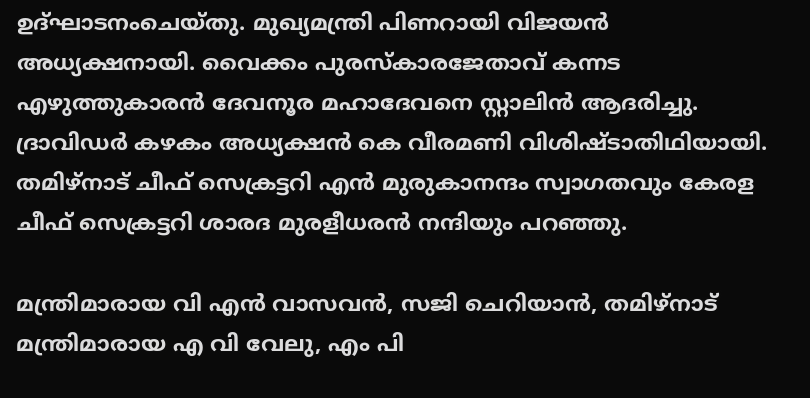ഉദ്‌ഘാടനംചെയ്‌തു. മുഖ്യമന്ത്രി പിണറായി വിജയൻ അധ്യക്ഷനായി. വൈക്കം പുരസ്കാരജേതാവ് കന്നട എഴുത്തുകാരൻ ദേവനൂര മഹാദേവനെ സ്റ്റാലിൻ ആദരിച്ചു. ദ്രാവിഡർ കഴകം അധ്യക്ഷൻ കെ വീരമണി വിശിഷ്ടാതിഥിയായി. തമിഴ്‌നാട് ചീഫ് സെക്രട്ടറി എൻ മുരുകാനന്ദം സ്വാഗതവും കേരള ചീഫ് സെക്രട്ടറി ശാരദ മുരളീധരൻ നന്ദിയും പറഞ്ഞു.

മന്ത്രിമാരായ വി എൻ വാസവൻ, സജി ചെറിയാൻ, തമിഴ്നാട് മന്ത്രിമാരായ എ വി വേലു, എം പി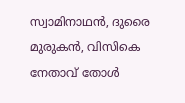സ്വാമിനാഥൻ, ദുരൈ മുരുകൻ, വിസികെ നേതാവ് തോൾ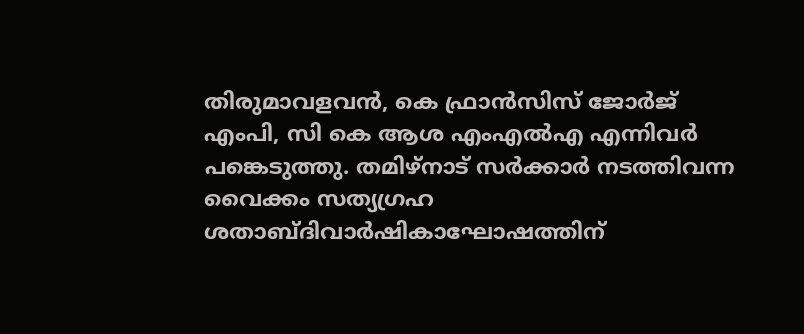തിരുമാവളവൻ, കെ ഫ്രാൻസിസ് ജോർജ് എംപി, സി കെ ആശ എംഎൽഎ എന്നിവർ പങ്കെടുത്തു. തമിഴ്‌നാട്‌ സർക്കാർ നടത്തിവന്ന വൈക്കം സത്യഗ്രഹ ശതാബ്ദിവാർഷികാഘോഷത്തിന്‌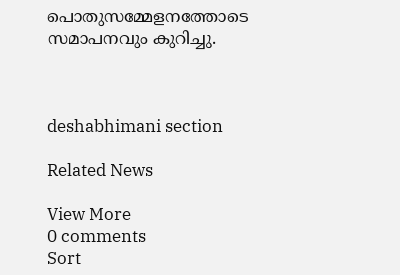പൊതുസമ്മേളനത്തോടെ സമാപനവും കുറിച്ചു.



deshabhimani section

Related News

View More
0 comments
Sort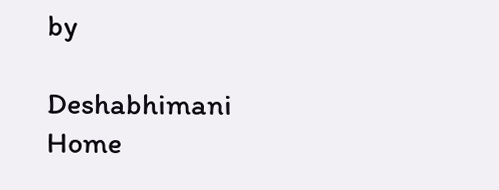by

Deshabhimani
Home